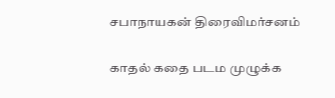சபாநாயகன் திரைவிமர்சனம்

காதல் கதை படம முழுக்க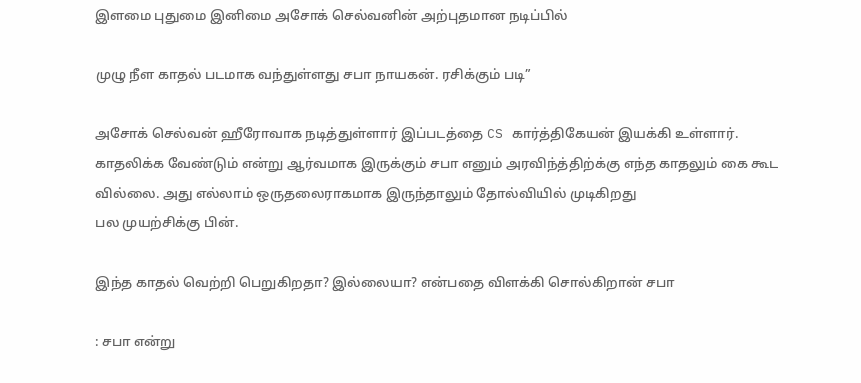இளமை புதுமை இனிமை அசோக் செல்வனின் அற்புதமான நடிப்பில்

முழு நீள காதல் படமாக வந்துள்ளது சபா நாயகன். ரசிக்கும் படி”

அசோக் செல்வன் ஹீரோவாக நடித்துள்ளார் இப்படத்தை CS கார்த்திகேயன் இயக்கி உள்ளார். காதலிக்க வேண்டும் என்று ஆர்வமாக இருக்கும் சபா எனும் அரவிந்த்திற்க்கு எந்த காதலும் கை கூட வில்லை. அது எல்லாம் ஒருதலைராகமாக இருந்தாலும் தோல்வியில் முடிகிறது
பல முயற்சிக்கு பின்.

இந்த காதல் வெற்றி பெறுகிறதா? இல்லையா? என்பதை விளக்கி சொல்கிறான் சபா

: சபா என்று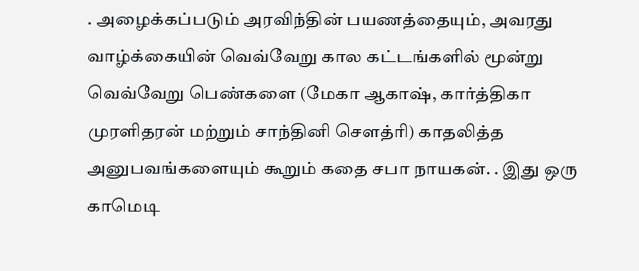. அழைக்கப்படும் அரவிந்தின் பயணத்தையும், அவரது வாழ்க்கையின் வெவ்வேறு கால கட்டங்களில் மூன்று வெவ்வேறு பெண்களை (மேகா ஆகாஷ், கார்த்திகா முரளிதரன் மற்றும் சாந்தினி சௌத்ரி) காதலித்த அனுபவங்களையும் கூறும் கதை சபா நாயகன். . இது ஒரு காமெடி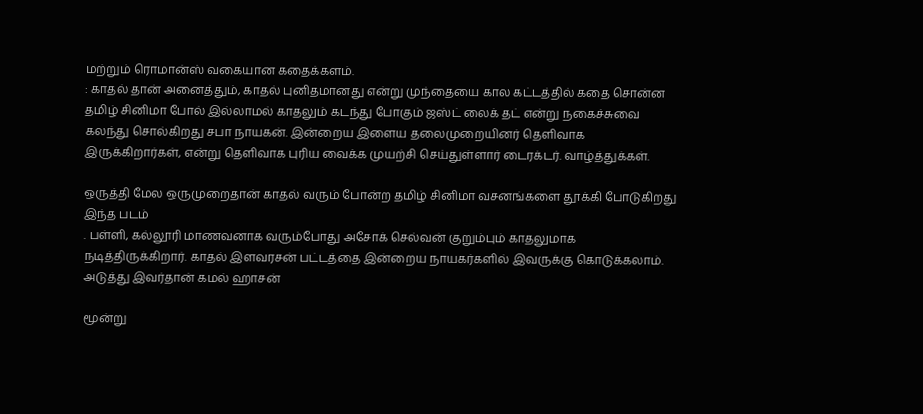மற்றும் ரொமான்ஸ் வகையான கதைக்களம்.
: காதல் தான் அனைத்தும், காதல் புனிதமானது என்று முந்தையை கால கட்டத்தில் கதை சொன்ன தமிழ் சினிமா போல் இல்லாமல் காதலும் கடந்து போகும் ஜஸ்ட் லைக் தட் என்று நகைச்சுவை கலந்து சொல்கிறது சபா நாயகன். இன்றைய இளைய தலைமுறையினர் தெளிவாக இருக்கிறார்கள், என்று தெளிவாக புரிய வைக்க முயற்சி செய்துள்ளார் டைரக்டர். வாழ்த்துக்கள்.

ஒருத்தி மேல ஒருமுறைதான் காதல் வரும் போன்ற தமிழ் சினிமா வசனங்களை தூக்கி போடுகிறது இந்த படம்
. பள்ளி, கல்லூரி மாணவனாக வரும்போது அசோக் செல்வன் குறும்பும் காதலுமாக நடித்திருக்கிறார். காதல் இளவரசன் பட்டத்தை இன்றைய நாயகர்களில் இவருக்கு கொடுக்கலாம். அடுத்து இவர்தான் கமல் ஹாசன்

மூன்று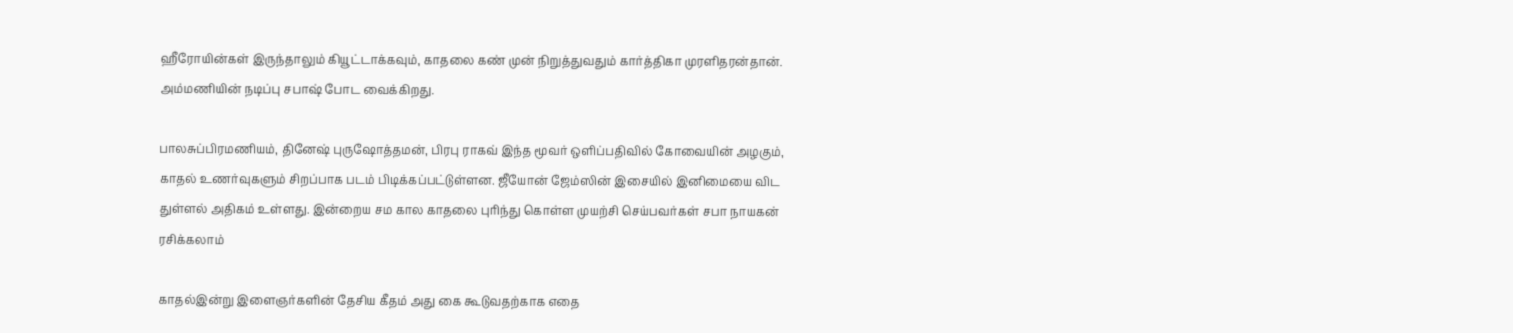ஹீரோயின்கள் இருந்தாலும் கியூட்டாக்கவும், காதலை கண் முன் நிறுத்துவதும் கார்த்திகா முரளிதரன்தான். அம்மணியின் நடிப்பு சபாஷ் போட வைக்கிறது.

பாலசுப்பிரமணியம், தினேஷ் புருஷோத்தமன், பிரபு ராகவ் இந்த மூவர் ஒளிப்பதிவில் கோவையின் அழகும், காதல் உணர்வுகளும் சிறப்பாக படம் பிடிக்கப்பட்டுள்ளன. ஜீயோன் ஜேம்ஸின் இசையில் இனிமையை விட துள்ளல் அதிகம் உள்ளது. இன்றைய சம கால காதலை புரிந்து கொள்ள முயற்சி செய்பவர்கள் சபா நாயகன் ரசிக்கலாம்

காதல்இன்று இளைஞர்களின் தேசிய கீதம் அது கை கூடுவதற்காக எதை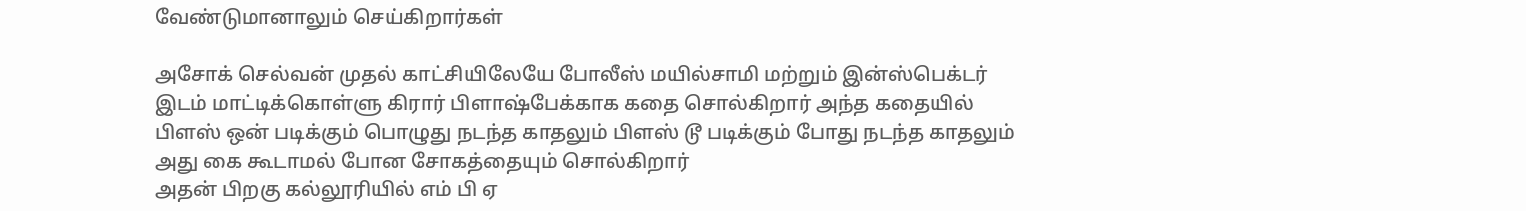வேண்டுமானாலும் செய்கிறார்கள்

அசோக் செல்வன் முதல் காட்சியிலேயே போலீஸ் மயில்சாமி மற்றும் இன்ஸ்பெக்டர் இடம் மாட்டிக்கொள்ளு கிரார் பிளாஷ்பேக்காக கதை சொல்கிறார் அந்த கதையில் பிளஸ் ஒன் படிக்கும் பொழுது நடந்த காதலும் பிளஸ் டூ படிக்கும் போது நடந்த காதலும் அது கை கூடாமல் போன சோகத்தையும் சொல்கிறார்
அதன் பிறகு கல்லூரியில் எம் பி ஏ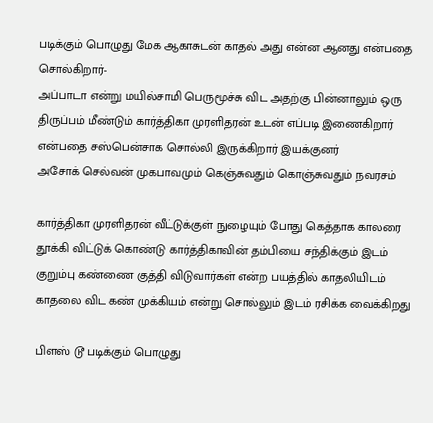படிக்கும் பொழுது மேக ஆகாசுடன் காதல் அது என்ன ஆனது என்பதை சொல்கிறார்-
அப்பாடா என்று மயில்சாமி பெருமூச்சு விட அதற்கு பின்னாலும் ஒரு திருப்பம் மீண்டும் கார்த்திகா முரளிதரன் உடன் எப்படி இணைகிறார் என்பதை சஸ்பென்சாக சொல்லி இருக்கிறார் இயக்குனர்
அசோக் செல்வன் முகபாவமும் கெஞ்சுவதும் கொஞ்சுவதும் நவரசம்

கார்த்திகா முரளிதரன் வீட்டுக்குள் நுழையும் போது கெத்தாக காலரை தூக்கி விட்டுக் கொண்டு கார்த்திகாவின் தம்பியை சந்திக்கும் இடம் குறும்பு கண்ணை குத்தி விடுவார்கள் என்ற பயத்தில் காதலியிடம் காதலை விட கண் முக்கியம் என்று சொல்லும் இடம் ரசிக்க வைக்கிறது

பிளஸ் டூ படிக்கும் பொழுது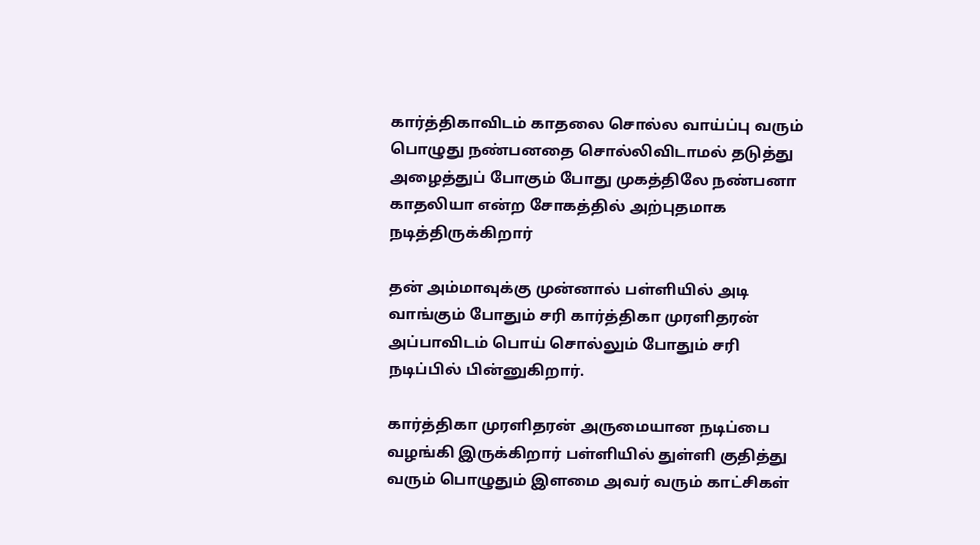கார்த்திகாவிடம் காதலை சொல்ல வாய்ப்பு வரும் பொழுது நண்பனதை சொல்லிவிடாமல் தடுத்து அழைத்துப் போகும் போது முகத்திலே நண்பனா காதலியா என்ற சோகத்தில் அற்புதமாக நடித்திருக்கிறார்

தன் அம்மாவுக்கு முன்னால் பள்ளியில் அடி வாங்கும் போதும் சரி கார்த்திகா முரளிதரன் அப்பாவிடம் பொய் சொல்லும் போதும் சரி நடிப்பில் பின்னுகிறார்.

கார்த்திகா முரளிதரன் அருமையான நடிப்பை வழங்கி இருக்கிறார் பள்ளியில் துள்ளி குதித்து வரும் பொழுதும் இளமை அவர் வரும் காட்சிகள்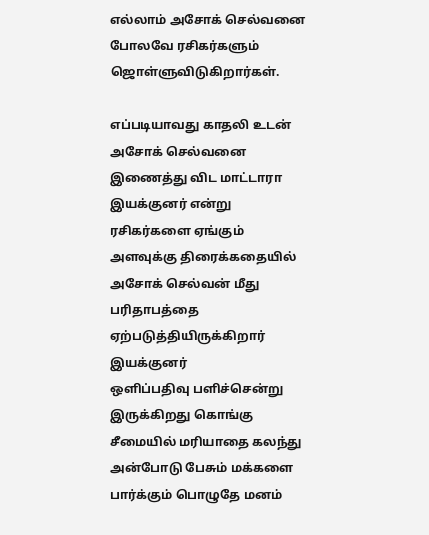எல்லாம் அசோக் செல்வனை போலவே ரசிகர்களும் ஜொள்ளுவிடுகிறார்கள்.

எப்படியாவது காதலி உடன் அசோக் செல்வனை இணைத்து விட மாட்டாரா இயக்குனர் என்று ரசிகர்களை ஏங்கும் அளவுக்கு திரைக்கதையில் அசோக் செல்வன் மீது பரிதாபத்தை ஏற்படுத்தியிருக்கிறார்
இயக்குனர்
ஒளிப்பதிவு பளிச்சென்று இருக்கிறது கொங்கு சீமையில் மரியாதை கலந்து அன்போடு பேசும் மக்களை பார்க்கும் பொழுதே மனம்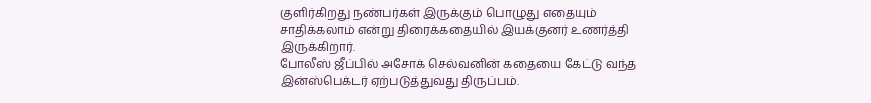குளிர்கிறது நண்பர்கள் இருக்கும் பொழுது எதையும் சாதிக்கலாம் என்று திரைக்கதையில் இயக்குனர் உணர்த்தி இருக்கிறார்.
போலீஸ் ஜீப்பில் அசோக் செல்வனின் கதையை கேட்டு வந்த இன்ஸ்பெக்டர் ஏற்படுத்துவது திருப்பம்.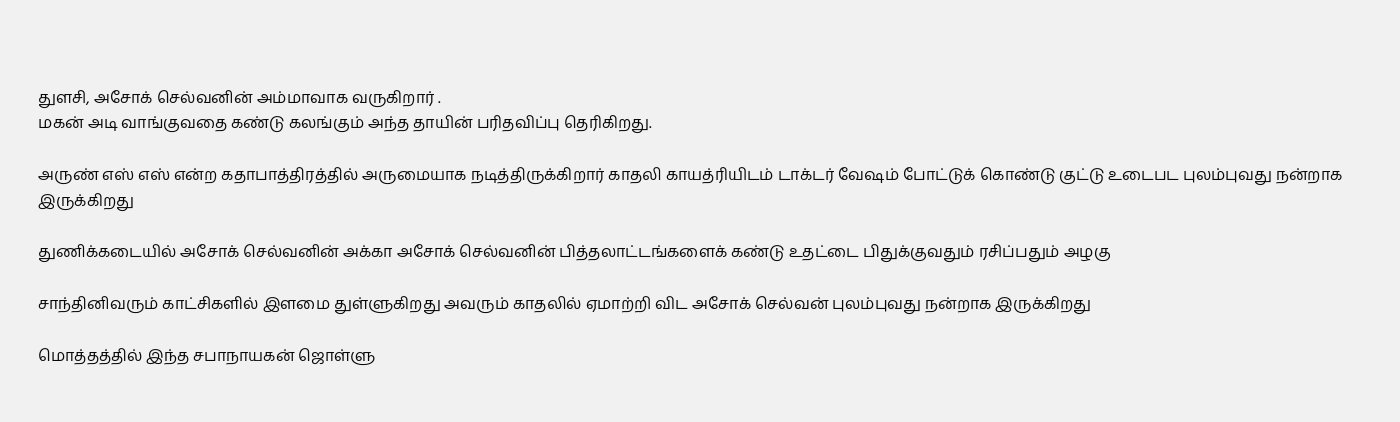துளசி, அசோக் செல்வனின் அம்மாவாக வருகிறார் .
மகன் அடி வாங்குவதை கண்டு கலங்கும் அந்த தாயின் பரிதவிப்பு தெரிகிறது.

அருண் எஸ் எஸ் என்ற கதாபாத்திரத்தில் அருமையாக நடித்திருக்கிறார் காதலி காயத்ரியிடம் டாக்டர் வேஷம் போட்டுக் கொண்டு குட்டு உடைபட புலம்புவது நன்றாக இருக்கிறது

துணிக்கடையில் அசோக் செல்வனின் அக்கா அசோக் செல்வனின் பித்தலாட்டங்களைக் கண்டு உதட்டை பிதுக்குவதும் ரசிப்பதும் அழகு

சாந்தினிவரும் காட்சிகளில் இளமை துள்ளுகிறது அவரும் காதலில் ஏமாற்றி விட அசோக் செல்வன் புலம்புவது நன்றாக இருக்கிறது

மொத்தத்தில் இந்த சபாநாயகன் ஜொள்ளு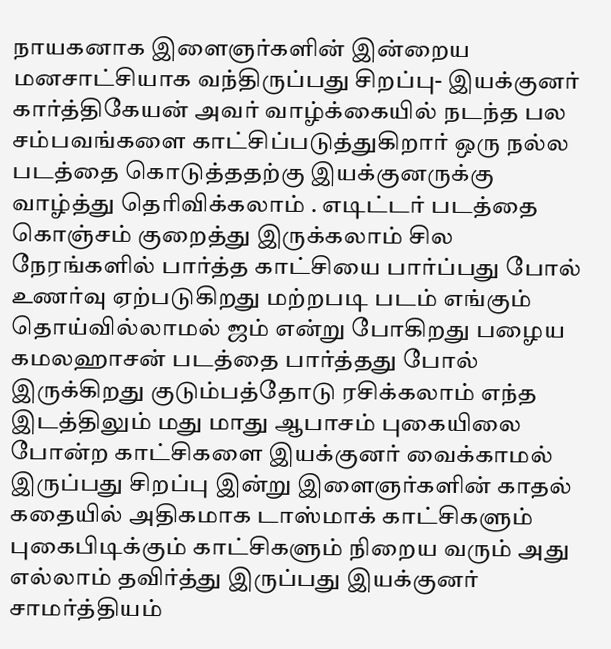நாயகனாக இளைஞர்களின் இன்றைய மனசாட்சியாக வந்திருப்பது சிறப்பு- இயக்குனர் கார்த்திகேயன் அவர் வாழ்க்கையில் நடந்த பல சம்பவங்களை காட்சிப்படுத்துகிறார் ஒரு நல்ல படத்தை கொடுத்ததற்கு இயக்குனருக்கு வாழ்த்து தெரிவிக்கலாம் . எடிட்டர் படத்தை கொஞ்சம் குறைத்து இருக்கலாம் சில நேரங்களில் பார்த்த காட்சியை பார்ப்பது போல் உணர்வு ஏற்படுகிறது மற்றபடி படம் எங்கும் தொய்வில்லாமல் ஜம் என்று போகிறது பழைய கமலஹாசன் படத்தை பார்த்தது போல் இருக்கிறது குடும்பத்தோடு ரசிக்கலாம் எந்த இடத்திலும் மது மாது ஆபாசம் புகையிலை போன்ற காட்சிகளை இயக்குனர் வைக்காமல் இருப்பது சிறப்பு இன்று இளைஞர்களின் காதல் கதையில் அதிகமாக டாஸ்மாக் காட்சிகளும் புகைபிடிக்கும் காட்சிகளும் நிறைய வரும் அது எல்லாம் தவிர்த்து இருப்பது இயக்குனர் சாமர்த்தியம்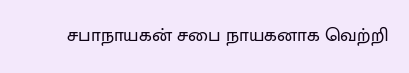சபாநாயகன் சபை நாயகனாக வெற்றி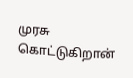முரசு கொட்டுகிறான்